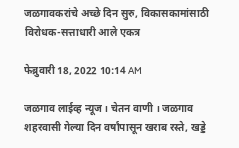जळगावकरांचे अच्छे दिन सुरु, विकासकामांसाठी विरोधक-सत्ताधारी आले एकत्र

फेब्रुवारी 18, 2022 10:14 AM

जळगाव लाईव्ह न्यूज । चेतन वाणी । जळगाव शहरवासी गेल्या दिन वर्षांपासून खराब रस्ते, खड्डे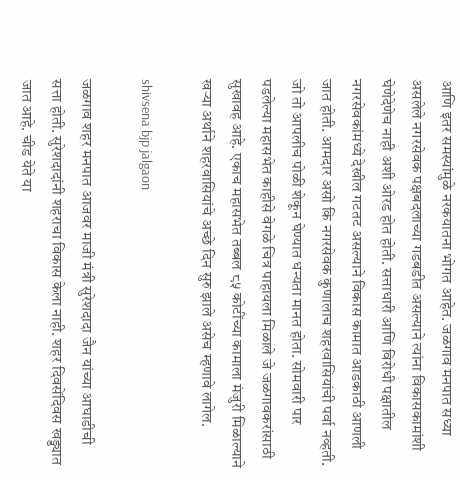आणि इतर समस्यांमुळे नरकयातना भोगत आहेत. जळगाव मनपात सध्या असलेले नगरसेवक पक्षबदलाच्या गडबडीत असल्याने त्यांना विकासकामांशी घेणेदेणेच नाही अशी ओरड होत होती. सत्ताधारी आणि विरोधी पक्षातील नगरसेवकांमध्ये देखील गटतट असल्याने विकास कामात आडकाठी आणली जात होती. आमदार असो कि नगरसेवक कुणालाच शहरवासियांची पर्वा नव्हती. जो तो आपलीच पोळी शेकून घेण्यात धन्यता मानत होता. सोमवारी पार पडलेल्या महासभेत काहीसे वेगळे चित्र पाहायला मिळाले जे जळगावकरांसाठी सुखावह आहे. एकाच महासभेत तब्बल ८५ कोटींच्या कामाला मंजुरी मिळाल्याने खऱ्या अर्थाने शहरवासियांचे अच्छे दिन सुरु झाले असेच म्हणावे लागेल.

shivsena bjp jalgaon

जळगाव शहर मनपात आजवर माजी मंत्री सुरेशदादा जैन यांच्या आघाडीची सत्ता होती. सुरेशदादांनी शहराचा विकास केला नाही. शहर दिवसेंदिवस खड्ड्यात जात आहे. चीड येते या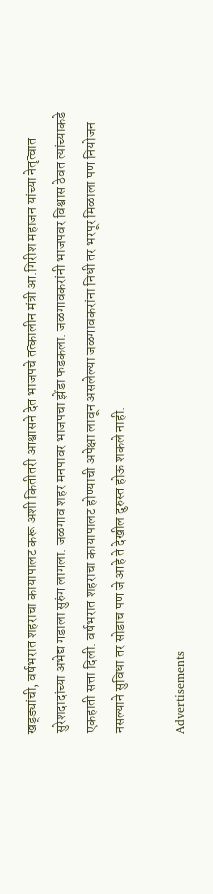खड्ड्यांची, वर्षभरात शहराचा कायापालट करू अशी कितीतरी आश्वासने देत भाजपचे तत्कालीन मंत्री आ.गिरीश महाजन यांच्या नेतृत्वात सुरेशदादांच्या अभेद्य गडाला सुरुंग लागला. जळगाव शहर मनपावर भाजपचा झेंडा फडकला. जळगावकरांनी भाजपवर विश्वास ठेवत त्यांच्याकडे एकहाती सत्ता दिली. वर्षभरात शहराचा कायापालट होण्याची अपेक्षा लावून असलेल्या जळगावकरांना निधी तर भरपूर मिळाला पण नियोजन नसल्याने सुविधा तर सोडाच पण जे आहे ते देखील दुरुस्त होऊ शकले नाही.

Advertisements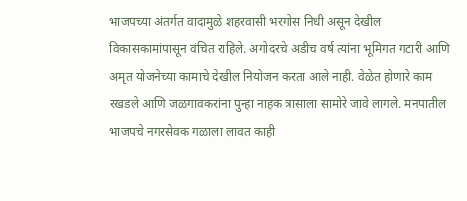भाजपच्या अंतर्गत वादामुळे शहरवासी भरगोस निधी असून देखील विकासकामांपासून वंचित राहिले. अगोदरचे अडीच वर्ष त्यांना भूमिगत गटारी आणि अमृत योजनेच्या कामाचे देखील नियोजन करता आले नाही. वेळेत होणारे काम रखडले आणि जळगावकरांना पुन्हा नाहक त्रासाला सामोरे जावे लागले. मनपातील भाजपचे नगरसेवक गळाला लावत काही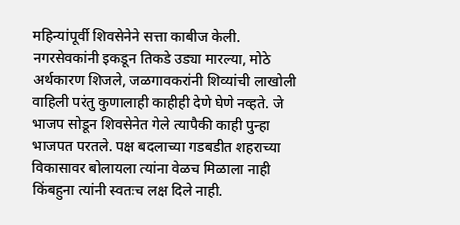महिन्यांपूर्वी शिवसेनेने सत्ता काबीज केली. नगरसेवकांनी इकडून तिकडे उड्या मारल्या, मोठे अर्थकारण शिजले, जळगावकरांनी शिव्यांची लाखोली वाहिली परंतु कुणालाही काहीही देणे घेणे नव्हते. जे भाजप सोडून शिवसेनेत गेले त्यापैकी काही पुन्हा भाजपत परतले. पक्ष बदलाच्या गडबडीत शहराच्या विकासावर बोलायला त्यांना वेळच मिळाला नाही किंबहुना त्यांनी स्वतःच लक्ष दिले नाही.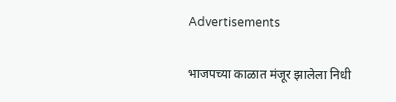Advertisements

भाजपच्या काळात मंजूर झालेला निधी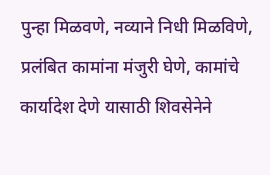पुन्हा मिळवणे, नव्याने निधी मिळविणे, प्रलंबित कामांना मंजुरी घेणे, कामांचे कार्यादेश देणे यासाठी शिवसेनेने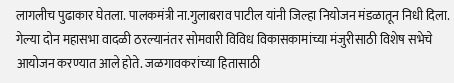लागलीच पुढाकार घेतला. पालकमंत्री ना.गुलाबराव पाटील यांनी जिल्हा नियोजन मंडळातून निधी दिला. गेल्या दोन महासभा वादळी ठरल्यानंतर सोमवारी विविध विकासकामांच्या मंजुरीसाठी विशेष सभेचे आयोजन करण्यात आले होते. जळगावकरांच्या हितासाठी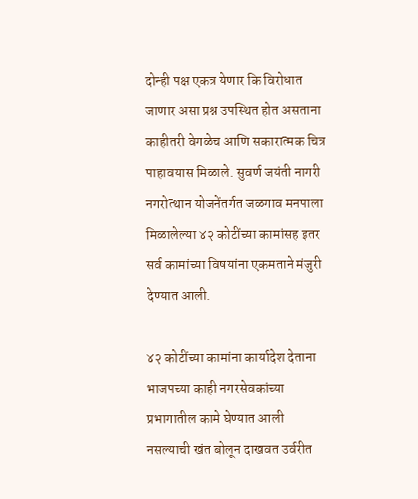दोन्ही पक्ष एकत्र येणार कि विरोधात जाणार असा प्रश्न उपस्थित होत असताना काहीतरी वेगळेच आणि सकारात्मक चित्र पाहावयास मिळाले. सुवर्ण जयंती नागरी नगरोत्थान योजनेंतर्गत जळगाव मनपाला मिळालेल्या ४२ कोटींच्या कामांसह इतर सर्व कामांच्या विषयांना एकमताने मंजुरी देण्यात आली.

४२ कोटींच्या कामांना कार्यादेश देताना भाजपच्या काही नगरसेवकांच्या प्रभागातील कामे घेण्यात आली नसल्याची खंत बोलून दाखवत उर्वरीत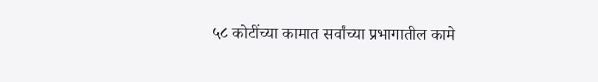५८ कोटींच्या कामात सर्वांच्या प्रभागातील कामे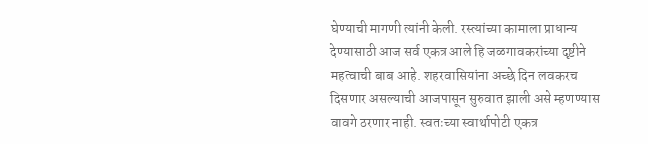घेण्याची मागणी त्यांनी केली. रस्त्यांच्या कामाला प्राधान्य देण्यासाठी आज सर्व एकत्र आले हि जळगावकरांच्या दृष्टीने महत्वाची बाब आहे. शहरवासियांना अच्छे दिन लवकरच दिसणार असल्याची आजपासून सुरुवात झाली असे म्हणण्यास वावगे ठरणार नाही. स्वतःच्या स्वार्थापोटी एकत्र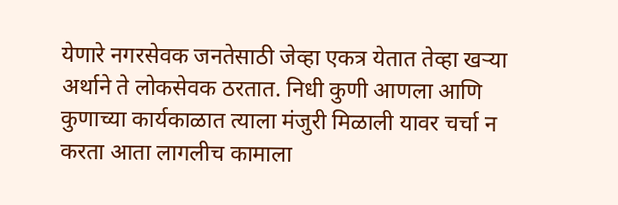येणारे नगरसेवक जनतेसाठी जेव्हा एकत्र येतात तेव्हा खऱ्या अर्थाने ते लोकसेवक ठरतात. निधी कुणी आणला आणि कुणाच्या कार्यकाळात त्याला मंजुरी मिळाली यावर चर्चा न करता आता लागलीच कामाला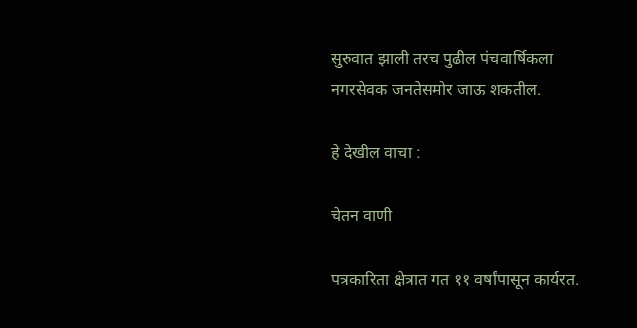सुरुवात झाली तरच पुढील पंचवार्षिकला नगरसेवक जनतेसमोर जाऊ शकतील.

हे देखील वाचा :

चेतन वाणी

पत्रकारिता क्षेत्रात गत ११ वर्षांपासून कार्यरत.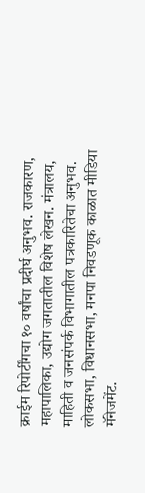क्राईम रिपोर्टींगचा १० वर्षांचा प्रदीर्घ अनुभव. राजकारण, महापालिका, उद्योग जगतातील विशेष लेखन. मंत्रालय, माहिती व जनसंपर्क विभागातील पत्रकारितेचा अनुभव. लोकसभा, विधानसभा, मनपा निवडणूक काळात मीडिया मॅनेजमेंट.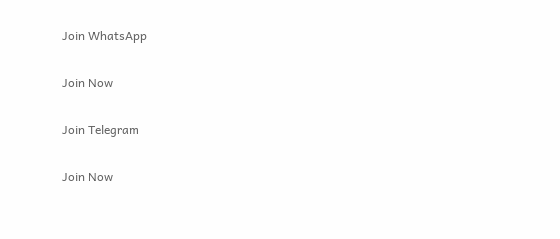Join WhatsApp

Join Now

Join Telegram

Join Now